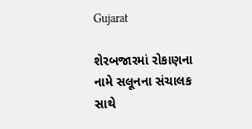Gujarat

શેરબજારમાં રોકાણના નામે સલૂનના સંચાલક સાથે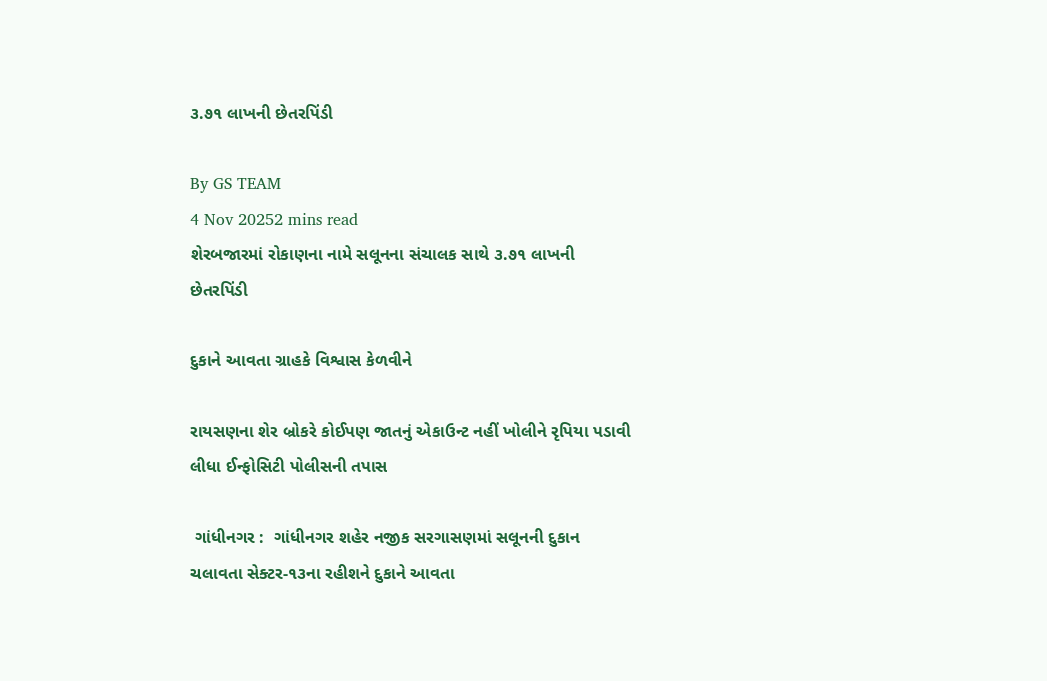૩.૭૧ લાખની છેતરપિંડી

By GS TEAM
4 Nov 20252 mins read
શેરબજારમાં રોકાણના નામે સલૂનના સંચાલક સાથે ૩.૭૧ લાખની છેતરપિંડી

દુકાને આવતા ગ્રાહકે વિશ્વાસ કેળવીને

રાયસણના શેર બ્રોકરે કોઈપણ જાતનું એકાઉન્ટ નહીં ખોલીને રૃપિયા પડાવી લીધા ઈન્ફોસિટી પોલીસની તપાસ

 ગાંધીનગર :  ગાંધીનગર શહેર નજીક સરગાસણમાં સલૂનની દુકાન ચલાવતા સેક્ટર-૧૩ના રહીશને દુકાને આવતા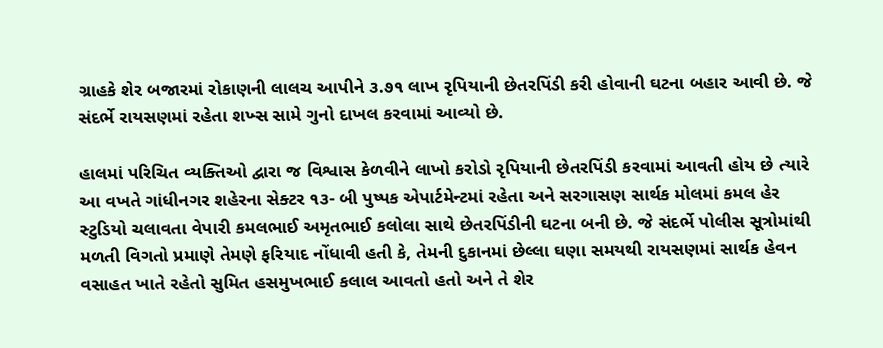ગ્રાહકે શેર બજારમાં રોકાણની લાલચ આપીને ૩.૭૧ લાખ રૃપિયાની છેતરપિંડી કરી હોવાની ઘટના બહાર આવી છે. જે સંદર્ભે રાયસણમાં રહેતા શખ્સ સામે ગુનો દાખલ કરવામાં આવ્યો છે.

હાલમાં પરિચિત વ્યક્તિઓ દ્વારા જ વિશ્વાસ કેળવીને લાખો કરોડો રૃપિયાની છેતરપિંડી કરવામાં આવતી હોય છે ત્યારે આ વખતે ગાંધીનગર શહેરના સેક્ટર ૧૩- બી પુષ્પક એપાર્ટમેન્ટમાં રહેતા અને સરગાસણ સાર્થક મોલમાં કમલ હેર સ્ટુડિયો ચલાવતા વેપારી કમલભાઈ અમૃતભાઈ કલોલા સાથે છેતરપિંડીની ઘટના બની છે. જે સંદર્ભે પોલીસ સૂત્રોમાંથી મળતી વિગતો પ્રમાણે તેમણે ફરિયાદ નોંધાવી હતી કે, તેમની દુકાનમાં છેલ્લા ઘણા સમયથી રાયસણમાં સાર્થક હેવન વસાહત ખાતે રહેતો સુમિત હસમુખભાઈ કલાલ આવતો હતો અને તે શેર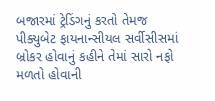બજારમાં ટ્રેડિંગનું કરતો તેમજ પીક્યુબેટ ફાયનાન્સીયલ સર્વીસીસમાં બ્રોકર હોવાનું કહીને તેમાં સારો નફો મળતો હોવાની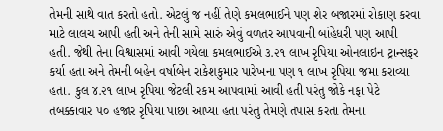તેમની સાથે વાત કરતો હતો. એટલું જ નહીં તેણે કમલભાઈને પણ શેર બજારમાં રોકાણ કરવા માટે લાલચ આપી હતી અને તેની સામે સારું એવું વળતર આપવાની બાંહેધરી પણ આપી હતી. જેથી તેના વિશ્વાસમાં આવી ગયેલા કમલભાઈએ ૩.૨૧ લાખ રૃપિયા ઓનલાઇન ટ્રાન્સફર કર્યા હતા અને તેમની બહેન વર્ષાબેન રાકેશકુમાર પારેખના પણ ૧ લાખ રૃપિયા જમા કરાવ્યા હતા. કુલ ૪.૨૧ લાખ રૃપિયા જેટલી રકમ આપવામાં આવી હતી પરંતુ જોકે નફા પેટે તબક્કાવાર ૫૦ હજાર રૃપિયા પાછા આપ્યા હતા પરંતુ તેમણે તપાસ કરતા તેમના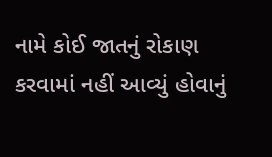નામે કોઈ જાતનું રોકાણ કરવામાં નહીં આવ્યું હોવાનું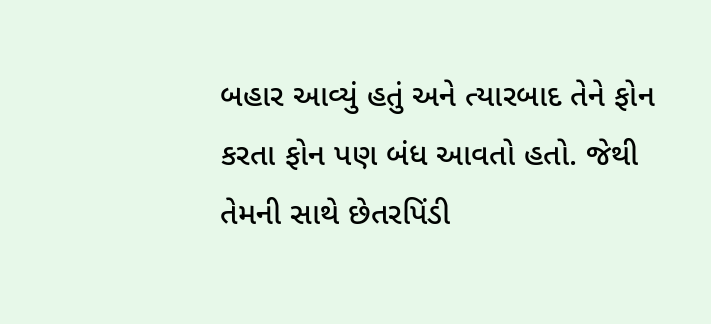બહાર આવ્યું હતું અને ત્યારબાદ તેને ફોન કરતા ફોન પણ બંધ આવતો હતો. જેથી તેમની સાથે છેતરપિંડી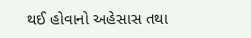થઈ હોવાનો અહેસાસ તથા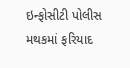ઇન્ફોસીટી પોલીસ મથકમાં ફરિયાદ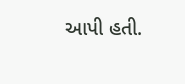આપી હતી.